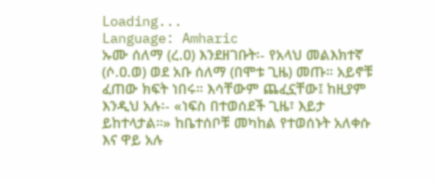Loading...
Language: Amharic
ኡሙ ሰለማ (ረ.ዐ) እንደዘገቡት፡- የአላህ መልእክተኛ (ሶ.ዐ.ወ) ወደ አቡ ሰለማ (በሞቱ ጊዜ) መጡ። አይኖቹ ፈጠው ክፍት ነበሩ። እሳቸውም ጨፈኗቸው፤ ከዚያም እንዲህ አሉ፡- «ነፍስ በተወሰደች ጊዜ፣ እይታ ይከተላታል።» ከቤተሰቦቹ መካከል የተወሰኑት አለቀሱ እና ዋይ አሉ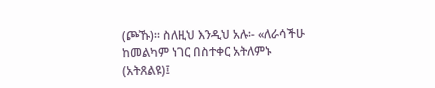(ጮኹ)። ስለዚህ እንዲህ አሉ፡- «ለራሳችሁ ከመልካም ነገር በስተቀር አትለምኑ (አትጸልዩ)፤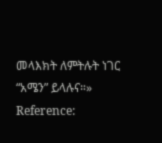መላእክት ለምትሉት ነገር “አሜን” ይላሉና።»
Reference: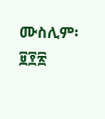ሙስሊም፡ ፱፻፳